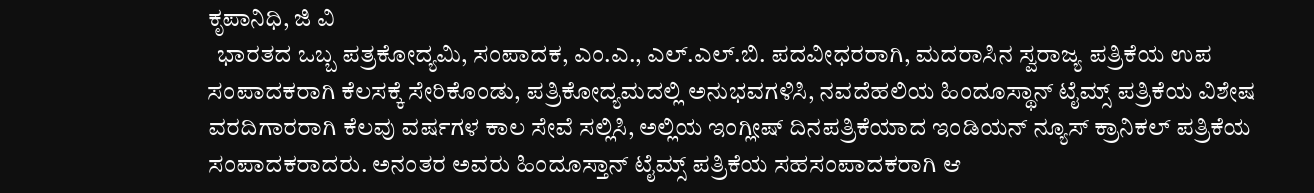ಕೃಪಾನಿಧಿ, ಜಿ ವಿ
  ಭಾರತದ ಒಬ್ಬ ಪತ್ರಕೋದ್ಯಮಿ, ಸಂಪಾದಕ, ಎಂ.ಎ., ಎಲ್.ಎಲ್.ಬಿ. ಪದವೀಧರರಾಗಿ, ಮದರಾಸಿನ ಸ್ವರಾಜ್ಯ ಪತ್ರಿಕೆಯ ಉಪ ಸಂಪಾದಕರಾಗಿ ಕೆಲಸಕ್ಕೆ ಸೇರಿಕೊಂಡು, ಪತ್ರಿಕೋದ್ಯಮದಲ್ಲಿ ಅನುಭವಗಳಿಸಿ, ನವದೆಹಲಿಯ ಹಿಂದೂಸ್ಥಾನ್ ಟೈಮ್ಸ್ ಪತ್ರಿಕೆಯ ವಿಶೇಷ ವರದಿಗಾರರಾಗಿ ಕೆಲವು ವರ್ಷಗಳ ಕಾಲ ಸೇವೆ ಸಲ್ಲಿಸಿ, ಅಲ್ಲಿಯ ಇಂಗ್ಲೀಷ್ ದಿನಪತ್ರಿಕೆಯಾದ ಇಂಡಿಯನ್ ನ್ಯೂಸ್ ಕ್ರಾನಿಕಲ್ ಪತ್ರಿಕೆಯ ಸಂಪಾದಕರಾದರು. ಅನಂತರ ಅವರು ಹಿಂದೂಸ್ತಾನ್ ಟೈಮ್ಸ್ ಪತ್ರಿಕೆಯ ಸಹಸಂಪಾದಕರಾಗಿ ಆ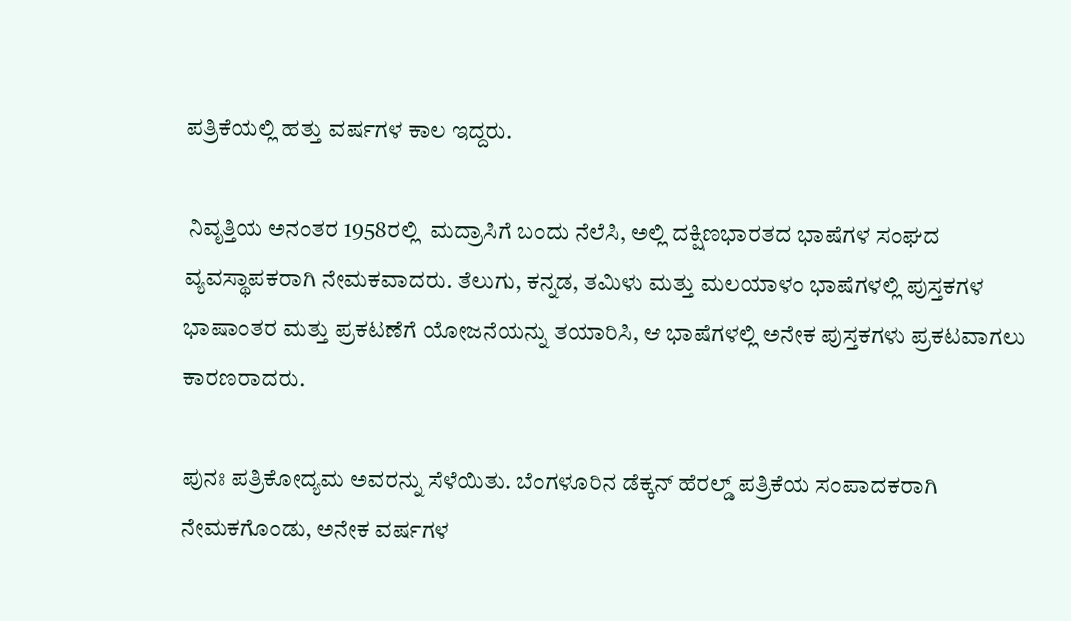ಪತ್ರಿಕೆಯಲ್ಲಿ ಹತ್ತು ವರ್ಷಗಳ ಕಾಲ ಇದ್ದರು.

 ನಿವೃತ್ತಿಯ ಅನಂತರ 1958ರಲ್ಲಿ  ಮದ್ರಾಸಿಗೆ ಬಂದು ನೆಲೆಸಿ, ಅಲ್ಲಿ ದಕ್ಷಿಣಭಾರತದ ಭಾಷೆಗಳ ಸಂಘದ ವ್ಯವಸ್ಥಾಪಕರಾಗಿ ನೇಮಕವಾದರು. ತೆಲುಗು, ಕನ್ನಡ, ತಮಿಳು ಮತ್ತು ಮಲಯಾಳಂ ಭಾಷೆಗಳಲ್ಲಿ ಪುಸ್ತಕಗಳ ಭಾಷಾಂತರ ಮತ್ತು ಪ್ರಕಟಣೆಗೆ ಯೋಜನೆಯನ್ನು ತಯಾರಿಸಿ, ಆ ಭಾಷೆಗಳಲ್ಲಿ ಅನೇಕ ಪುಸ್ತಕಗಳು ಪ್ರಕಟವಾಗಲು ಕಾರಣರಾದರು.

ಪುನಃ ಪತ್ರಿಕೋದ್ಯಮ ಅವರನ್ನು ಸೆಳೆಯಿತು. ಬೆಂಗಳೂರಿನ ಡೆಕ್ಕನ್ ಹೆರಲ್ಡ್ ಪತ್ರಿಕೆಯ ಸಂಪಾದಕರಾಗಿ ನೇಮಕಗೊಂಡು, ಅನೇಕ ವರ್ಷಗಳ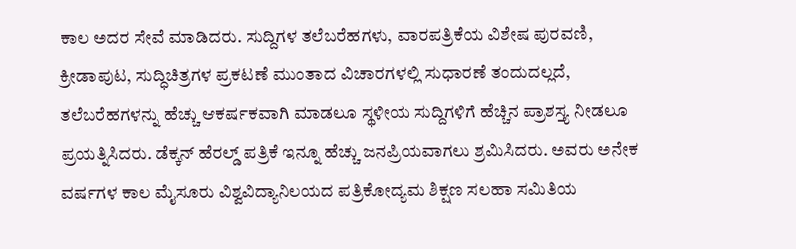ಕಾಲ ಅದರ ಸೇವೆ ಮಾಡಿದರು. ಸುದ್ದಿಗಳ ತಲೆಬರೆಹಗಳು, ವಾರಪತ್ರಿಕೆಯ ವಿಶೇಷ ಪುರವಣಿ, ಕ್ರೀಡಾಪುಟ, ಸುದ್ಧಿಚಿತ್ರಗಳ ಪ್ರಕಟಣೆ ಮುಂತಾದ ವಿಚಾರಗಳಲ್ಲಿ ಸುಧಾರಣೆ ತಂದುದಲ್ಲದೆ, ತಲೆಬರೆಹಗಳನ್ನು ಹೆಚ್ಚು ಆಕರ್ಷಕವಾಗಿ ಮಾಡಲೂ ಸ್ಥಳೀಯ ಸುದ್ದಿಗಳಿಗೆ ಹೆಚ್ಚಿನ ಪ್ರಾಶಸ್ತ್ಯ ನೀಡಲೂ ಪ್ರಯತ್ನಿಸಿದರು. ಡೆಕ್ಕನ್ ಹೆರಲ್ಡ್ ಪತ್ರಿಕೆ ಇನ್ನೂ ಹೆಚ್ಚು ಜನಪ್ರಿಯವಾಗಲು ಶ್ರಮಿಸಿದರು. ಅವರು ಅನೇಕ ವರ್ಷಗಳ ಕಾಲ ಮೈಸೂರು ವಿಶ್ವವಿದ್ಯಾನಿಲಯದ ಪತ್ರಿಕೋದ್ಯಮ ಶಿಕ್ಷಣ ಸಲಹಾ ಸಮಿತಿಯ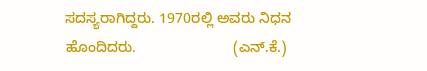ಸದಸ್ಯರಾಗಿದ್ದರು. 1970ರಲ್ಲಿ ಅವರು ನಿಧನ ಹೊಂದಿದರು.                        (ಎನ್.ಕೆ.)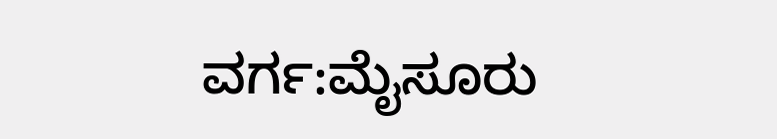ವರ್ಗ:ಮೈಸೂರು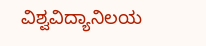ವಿಶ್ವವಿದ್ಯಾನಿಲಯ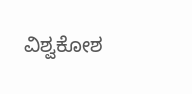ವಿಶ್ವಕೋಶ